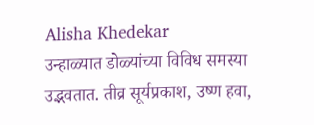Alisha Khedekar
उन्हाळ्यात डोळ्यांच्या विविध समस्या उद्भवतात. तीव्र सूर्यप्रकाश, उष्ण हवा,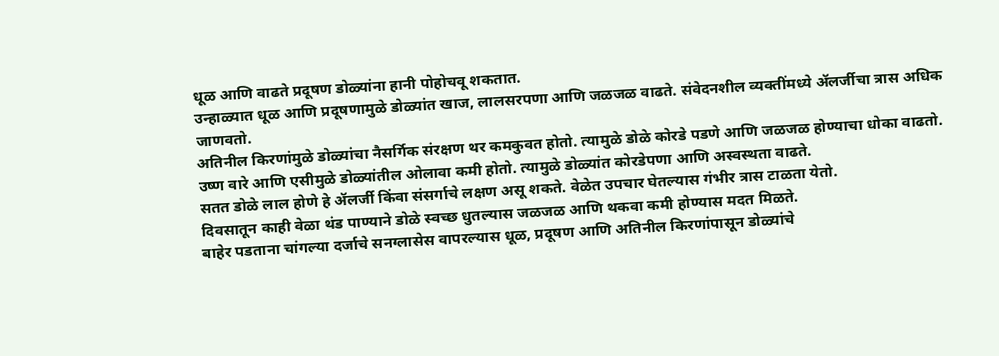धूळ आणि वाढते प्रदूषण डोळ्यांना हानी पोहोचवू शकतात.
उन्हाळ्यात धूळ आणि प्रदूषणामुळे डोळ्यांत खाज, लालसरपणा आणि जळजळ वाढते. संवेदनशील व्यक्तींमध्ये ॲलर्जीचा त्रास अधिक जाणवतो.
अतिनील किरणांमुळे डोळ्यांचा नैसर्गिक संरक्षण थर कमकुवत होतो. त्यामुळे डोळे कोरडे पडणे आणि जळजळ होण्याचा धोका वाढतो.
उष्ण वारे आणि एसीमुळे डोळ्यांतील ओलावा कमी होतो. त्यामुळे डोळ्यांत कोरडेपणा आणि अस्वस्थता वाढते.
सतत डोळे लाल होणे हे ॲलर्जी किंवा संसर्गाचे लक्षण असू शकते. वेळेत उपचार घेतल्यास गंभीर त्रास टाळता येतो.
दिवसातून काही वेळा थंड पाण्याने डोळे स्वच्छ धुतल्यास जळजळ आणि थकवा कमी होण्यास मदत मिळते.
बाहेर पडताना चांगल्या दर्जाचे सनग्लासेस वापरल्यास धूळ, प्रदूषण आणि अतिनील किरणांपासून डोळ्यांचे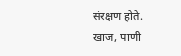संरक्षण होते.
खाज, पाणी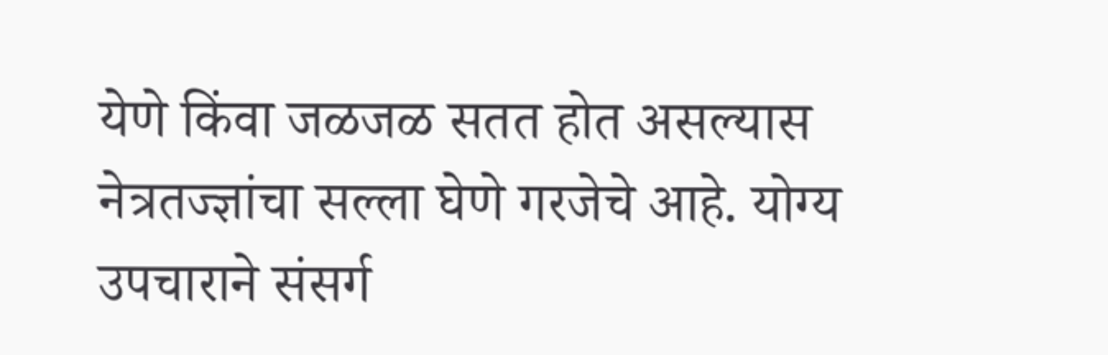येणे किंवा जळजळ सतत होत असल्यास नेत्रतज्ज्ञांचा सल्ला घेणे गरजेचे आहे. योग्य उपचाराने संसर्ग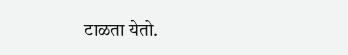टाळता येतो.